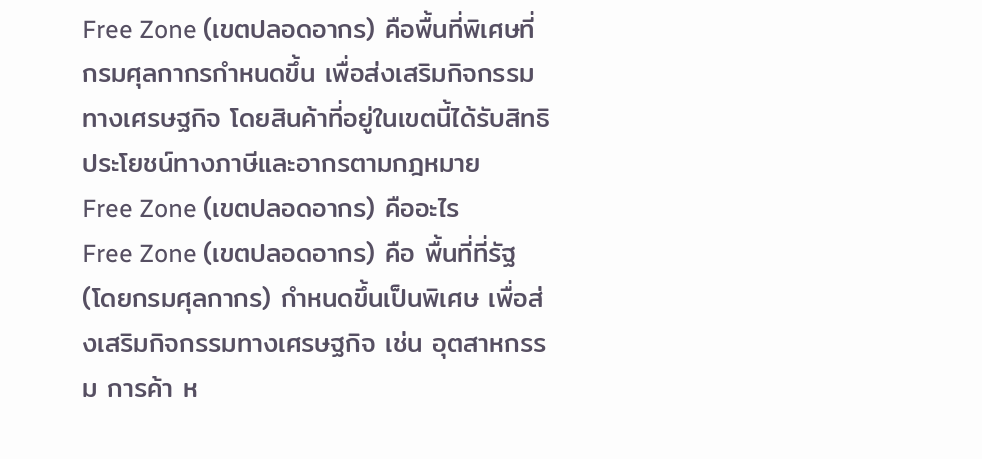Free Zone (เขตปลอดอากร) คือพื้นที่พิเศษที่กรมศุลกากรกำหนดขึ้น เพื่อส่งเสริมกิจกรรมทางเศรษฐกิจ โดยสินค้าที่อยู่ในเขตนี้ได้รับสิทธิประโยชน์ทางภาษีและอากรตามกฎหมาย
Free Zone (เขตปลอดอากร) คืออะไร
Free Zone (เขตปลอดอากร) คือ พื้นที่ที่รัฐ (โดยกรมศุลกากร) กำหนดขึ้นเป็นพิเศษ เพื่อส่งเสริมกิจกรรมทางเศรษฐกิจ เช่น อุตสาหกรรม การค้า ห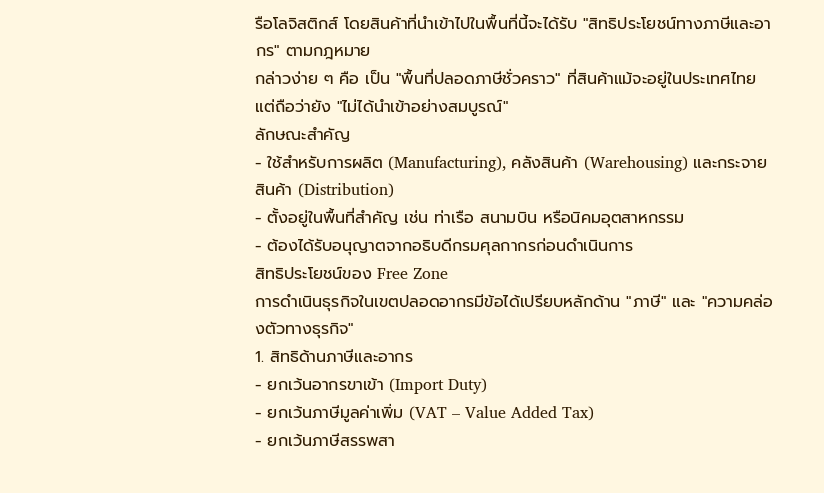รือโลจิสติกส์ โดยสินค้าที่นำเข้าไปในพื้นที่นี้จะได้รับ "สิทธิประโยชน์ทางภาษีและอากร" ตามกฎหมาย
กล่าวง่าย ๆ คือ เป็น "พื้นที่ปลอดภาษีชั่วคราว" ที่สินค้าแม้จะอยู่ในประเทศไทย แต่ถือว่ายัง "ไม่ได้นำเข้าอย่างสมบูรณ์"
ลักษณะสำคัญ
- ใช้สำหรับการผลิต (Manufacturing), คลังสินค้า (Warehousing) และกระจายสินค้า (Distribution)
- ตั้งอยู่ในพื้นที่สำคัญ เช่น ท่าเรือ สนามบิน หรือนิคมอุตสาหกรรม
- ต้องได้รับอนุญาตจากอธิบดีกรมศุลกากรก่อนดำเนินการ
สิทธิประโยชน์ของ Free Zone
การดำเนินธุรกิจในเขตปลอดอากรมีข้อได้เปรียบหลักด้าน "ภาษี" และ "ความคล่องตัวทางธุรกิจ"
1. สิทธิด้านภาษีและอากร
- ยกเว้นอากรขาเข้า (Import Duty)
- ยกเว้นภาษีมูลค่าเพิ่ม (VAT – Value Added Tax)
- ยกเว้นภาษีสรรพสา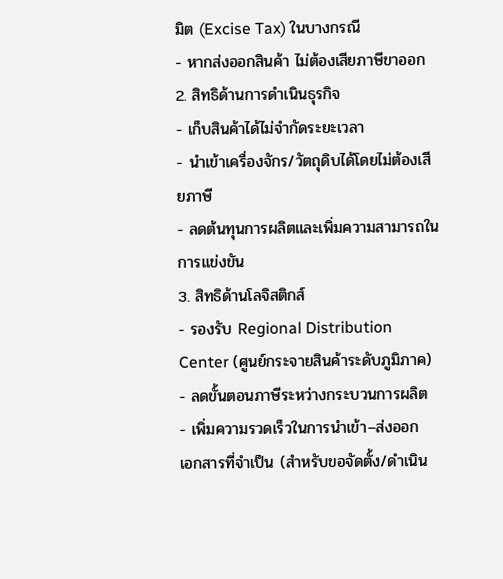มิต (Excise Tax) ในบางกรณี
- หากส่งออกสินค้า ไม่ต้องเสียภาษีขาออก
2. สิทธิด้านการดำเนินธุรกิจ
- เก็บสินค้าได้ไม่จำกัดระยะเวลา
- นำเข้าเครื่องจักร/วัตถุดิบได้โดยไม่ต้องเสียภาษี
- ลดต้นทุนการผลิตและเพิ่มความสามารถในการแข่งขัน
3. สิทธิด้านโลจิสติกส์
- รองรับ Regional Distribution Center (ศูนย์กระจายสินค้าระดับภูมิภาค)
- ลดขั้นตอนภาษีระหว่างกระบวนการผลิต
- เพิ่มความรวดเร็วในการนำเข้า–ส่งออก
เอกสารที่จำเป็น (สำหรับขอจัดตั้ง/ดำเนิน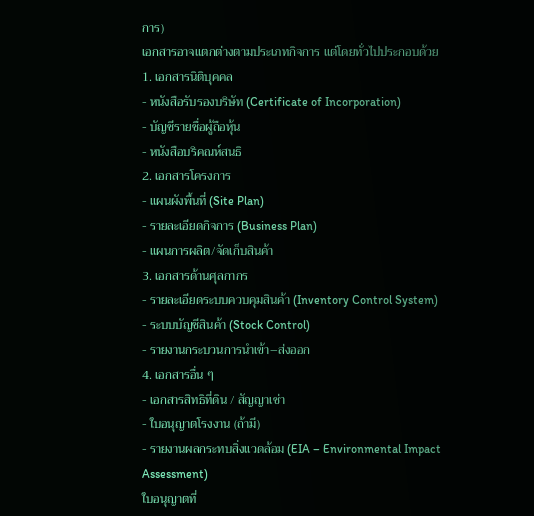การ)
เอกสารอาจแตกต่างตามประเภทกิจการ แต่โดยทั่วไปประกอบด้วย
1. เอกสารนิติบุคคล
- หนังสือรับรองบริษัท (Certificate of Incorporation)
- บัญชีรายชื่อผู้ถือหุ้น
- หนังสือบริคณห์สนธิ
2. เอกสารโครงการ
- แผนผังพื้นที่ (Site Plan)
- รายละเอียดกิจการ (Business Plan)
- แผนการผลิต/จัดเก็บสินค้า
3. เอกสารด้านศุลกากร
- รายละเอียดระบบควบคุมสินค้า (Inventory Control System)
- ระบบบัญชีสินค้า (Stock Control)
- รายงานกระบวนการนำเข้า–ส่งออก
4. เอกสารอื่น ๆ
- เอกสารสิทธิที่ดิน / สัญญาเช่า
- ใบอนุญาตโรงงาน (ถ้ามี)
- รายงานผลกระทบสิ่งแวดล้อม (EIA – Environmental Impact Assessment)
ใบอนุญาตที่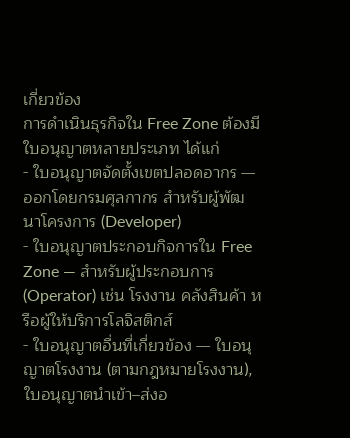เกี่ยวข้อง
การดำเนินธุรกิจใน Free Zone ต้องมีใบอนุญาตหลายประเภท ได้แก่
- ใบอนุญาตจัดตั้งเขตปลอดอากร — ออกโดยกรมศุลกากร สำหรับผู้พัฒนาโครงการ (Developer)
- ใบอนุญาตประกอบกิจการใน Free Zone — สำหรับผู้ประกอบการ (Operator) เช่น โรงงาน คลังสินค้า หรือผู้ให้บริการโลจิสติกส์
- ใบอนุญาตอื่นที่เกี่ยวข้อง — ใบอนุญาตโรงงาน (ตามกฎหมายโรงงาน), ใบอนุญาตนำเข้า–ส่งอ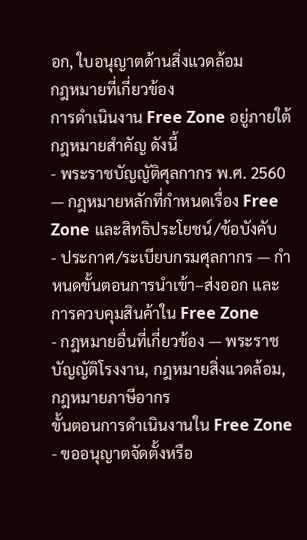อก, ใบอนุญาตด้านสิ่งแวดล้อม
กฎหมายที่เกี่ยวข้อง
การดำเนินงาน Free Zone อยู่ภายใต้กฎหมายสำคัญ ดังนี้
- พระราชบัญญัติศุลกากร พ.ศ. 2560 — กฎหมายหลักที่กำหนดเรื่อง Free Zone และสิทธิประโยชน์/ข้อบังคับ
- ประกาศ/ระเบียบกรมศุลกากร — กำหนดขั้นตอนการนำเข้า–ส่งออก และการควบคุมสินค้าใน Free Zone
- กฎหมายอื่นที่เกี่ยวข้อง — พระราชบัญญัติโรงงาน, กฎหมายสิ่งแวดล้อม, กฎหมายภาษีอากร
ขั้นตอนการดำเนินงานใน Free Zone
- ขออนุญาตจัดตั้งหรือ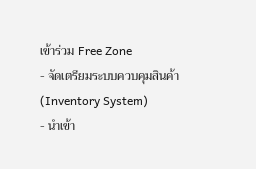เข้าร่วม Free Zone
- จัดเตรียมระบบควบคุมสินค้า (Inventory System)
- นำเข้า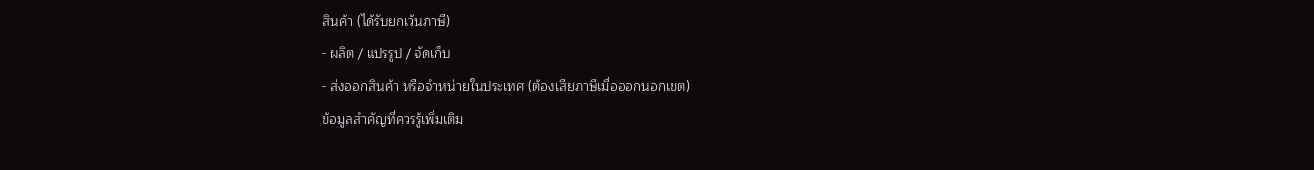สินค้า (ได้รับยกเว้นภาษี)
- ผลิต / แปรรูป / จัดเก็บ
- ส่งออกสินค้า หรือจำหน่ายในประเทศ (ต้องเสียภาษีเมื่อออกนอกเขต)
ข้อมูลสำคัญที่ควรรู้เพิ่มเติม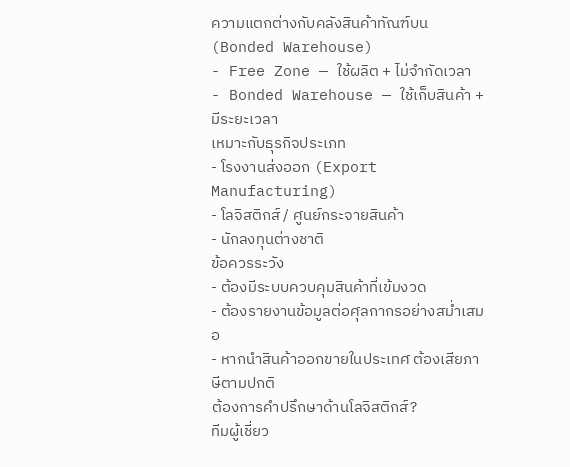ความแตกต่างกับคลังสินค้าทัณฑ์บน (Bonded Warehouse)
- Free Zone — ใช้ผลิต + ไม่จำกัดเวลา
- Bonded Warehouse — ใช้เก็บสินค้า + มีระยะเวลา
เหมาะกับธุรกิจประเภท
- โรงงานส่งออก (Export Manufacturing)
- โลจิสติกส์ / ศูนย์กระจายสินค้า
- นักลงทุนต่างชาติ
ข้อควรระวัง
- ต้องมีระบบควบคุมสินค้าที่เข้มงวด
- ต้องรายงานข้อมูลต่อศุลกากรอย่างสม่ำเสมอ
- หากนำสินค้าออกขายในประเทศ ต้องเสียภาษีตามปกติ
ต้องการคำปรึกษาด้านโลจิสติกส์?
ทีมผู้เชี่ยว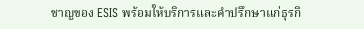ชาญของ ESIS พร้อมให้บริการและคำปรึกษาแก่ธุรกิ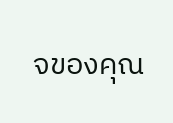จของคุณ